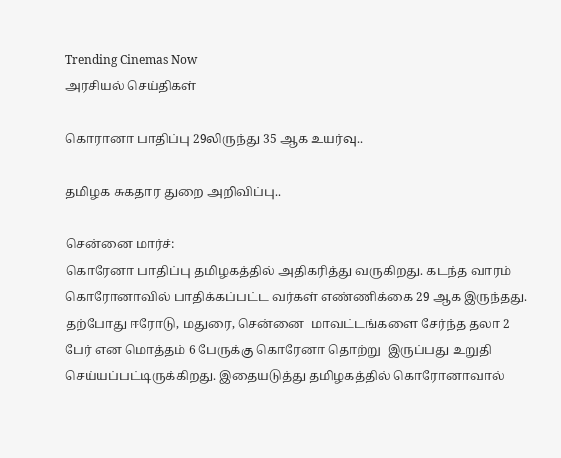Trending Cinemas Now
அரசியல் செய்திகள்

கொரானா பாதிப்பு 29லிருந்து 35 ஆக உயர்வு..

தமிழக சுகதார துறை அறிவிப்பு..

சென்னை மார்ச்:
கொரேனா பாதிப்பு தமிழகத்தில் அதிகரித்து வருகிறது. கடந்த வாரம் கொரோனாவில் பாதிக்கப்பட்ட வர்கள் எண்ணிக்கை 29 ஆக இருந்தது. தற்போது ஈரோடு, மதுரை, சென்னை  மாவட்டங்களை சேர்ந்த தலா 2 பேர் என மொத்தம் 6 பேருக்கு கொரேனா தொற்று  இருப்பது உறுதி செய்யப்பட்டிருக்கிறது. இதையடுத்து தமிழகத்தில் கொரோனாவால்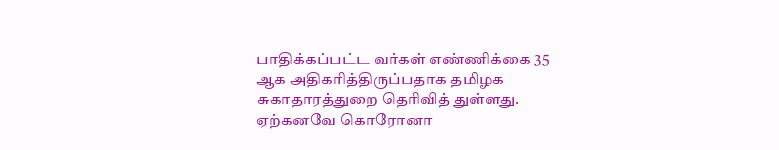பாதிக்கப்பட்ட வர்கள் எண்ணிக்கை 35 ஆக அதிகரித்திருப்பதாக தமிழக சுகாதாரத்துறை தெரிவித் துள்ளது.
ஏற்கனவே கொரோனா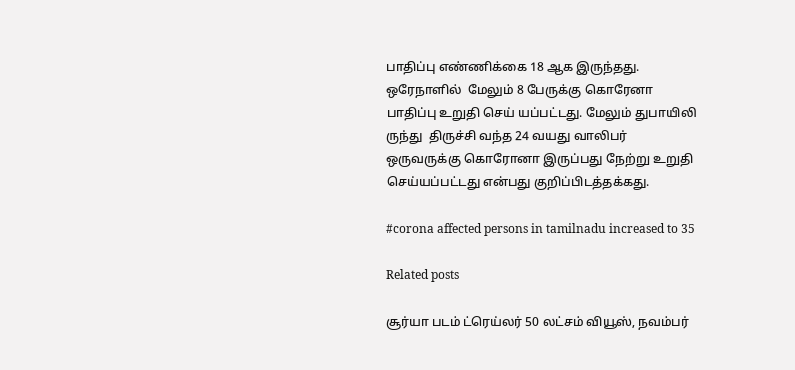பாதிப்பு எண்ணிக்கை 18 ஆக இருந்தது.  ஒரேநாளில்  மேலும் 8 பேருக்கு கொரேனா பாதிப்பு உறுதி செய் யப்பட்டது. மேலும் துபாயிலி ருந்து  திருச்சி வந்த 24 வயது வாலிபர்  ஒருவருக்கு கொரோனா இருப்பது நேற்று உறுதி செய்யப்பட்டது என்பது குறிப்பிடத்தக்கது.

#corona affected persons in tamilnadu increased to 35

Related posts

சூர்யா படம் ட்ரெய்லர் 50 லட்சம் வியூஸ், நவம்பர்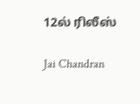12ல் ரிலீஸ்

Jai Chandran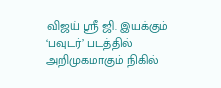விஜய் ஸ்ரீ ஜி. இயக்கும் ‘பவுடர்’ படத்தில் அறிமுகமாகும் நிகில்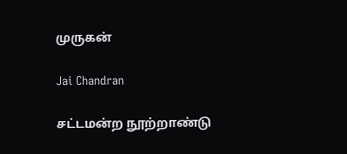முருகன்

Jai Chandran

சட்டமன்ற நூற்றாண்டு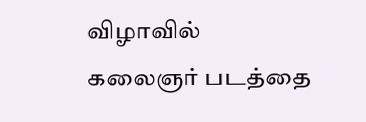விழாவில் கலைஞர் படத்தை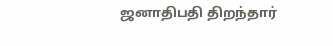ஜனாதிபதி திறந்தார்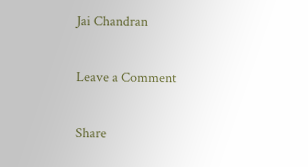Jai Chandran

Leave a Comment

Share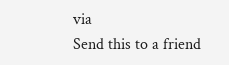via
Send this to a friend